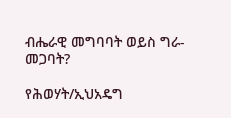ብሔራዊ መግባባት ወይስ ግራ-መጋባት?

የሕወሃት/ኢህአዴግ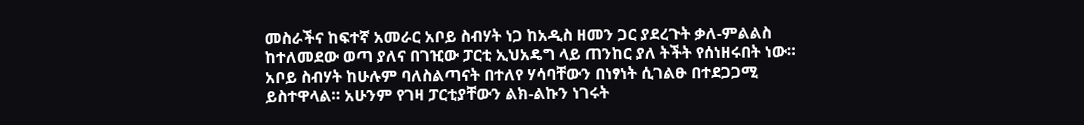መስራችና ከፍተኛ አመራር አቦይ ስብሃት ነጋ ከአዲስ ዘመን ጋር ያደረጉት ቃለ-ምልልስ ከተለመደው ወጣ ያለና በገዢው ፓርቲ ኢህአዴግ ላይ ጠንከር ያለ ትችት የሰነዘሩበት ነው። አቦይ ስብሃት ከሁሉም ባለስልጣናት በተለየ ሃሳባቸውን በነፃነት ሲገልፁ በተደጋጋሚ ይስተዋላል። አሁንም የገዛ ፓርቲያቸውን ልክ-ልኩን ነገሩት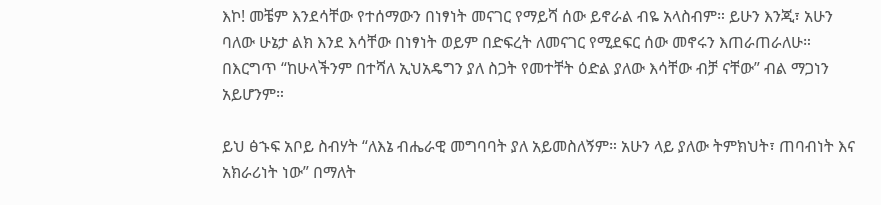እኮ! መቼም እንደሳቸው የተሰማውን በነፃነት መናገር የማይሻ ሰው ይኖራል ብዬ አላስብም። ይሁን እንጂ፣ አሁን ባለው ሁኔታ ልክ እንደ እሳቸው በነፃነት ወይም በድፍረት ለመናገር የሚደፍር ሰው መኖሩን እጠራጠራለሁ። በእርግጥ “ከሁላችንም በተሻለ ኢህአዴግን ያለ ስጋት የመተቸት ዕድል ያለው እሳቸው ብቻ ናቸው” ብል ማጋነን አይሆንም።

ይህ ፅኁፍ አቦይ ስብሃት “ለእኔ ብሔራዊ መግባባት ያለ አይመስለኝም። አሁን ላይ ያለው ትምክህት፣ ጠባብነት እና አክራሪነት ነው” በማለት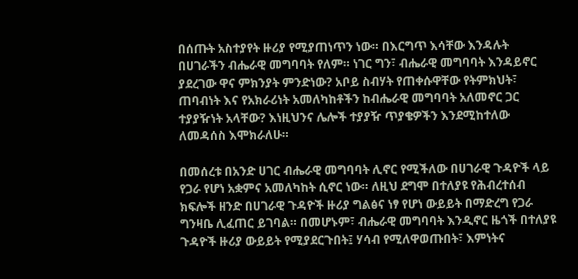በሰጡት አስተያየት ዙሪያ የሚያጠነጥን ነው። በእርግጥ እሳቸው እንዳሉት በሀገራችን ብሔራዊ መግባባት የለም። ነገር ግን፣ ብሔራዊ መግባባት እንዳይኖር ያደረገው ዋና ምክንያት ምንድነው? አቦይ ስብሃት የጠቀሱዋቸው የትምክህት፣ ጠባብነት እና የአክራሪነት አመለካከቶችን ከብሔራዊ መግባባት አለመኖር ጋር ተያያዥነት አላቸው? እነዚህንና ሌሎች ተያያዥ ጥያቄዎችን እንደሚከተለው ለመዳሰስ እሞክራለሁ።

በመሰረቱ በአንድ ሀገር ብሔራዊ መግባባት ሊኖር የሚችለው በሀገራዊ ጉዳዮች ላይ የጋራ የሆነ አቋምና አመለካከት ሲኖር ነው። ለዚህ ደግሞ በተለያዩ የሕብረተሰብ ክፍሎች ዘንድ በሀገራዊ ጉዳዮች ዙሪያ ግልፅና ነፃ የሆነ ውይይት በማድረግ የጋራ ግንዛቤ ሊፈጠር ይገባል። በመሆኑም፣ ብሔራዊ መግባባት እንዲኖር ዜጎች በተለያዩ ጉዳዮች ዙሪያ ውይይት የሚያደርጉበት፤ ሃሳብ የሚለዋወጡበት፣ እምነትና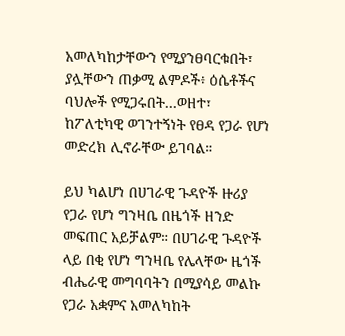አመለካከታቸውን የሚያንፀባርቁበት፣ ያሏቸውን ጠቃሚ ልምዶች፥ ዕሴቶችና ባህሎች የሚጋሩበት…ወዘተ፣ ከፖለቲካዊ ወገንተኝነት የፀዳ የጋራ የሆነ መድረክ ሊኖራቸው ይገባል።

ይህ ካልሆነ በሀገራዊ ጉዳዮች ዙሪያ የጋራ የሆነ ግንዛቤ በዜጎች ዘንድ መፍጠር አይቻልም። በሀገራዊ ጉዳዮች ላይ በቂ የሆነ ግንዛቤ የሌላቸው ዜጎች ብሔራዊ መግባባትን በሚያሳይ መልኩ የጋራ አቋምና አመለካከት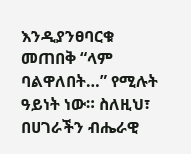እንዲያንፀባርቁ መጠበቅ “ላም ባልዋለበት…” የሚሉት ዓይነት ነው። ስለዚህ፣ በሀገራችን ብሔራዊ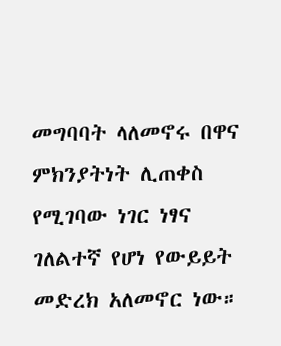መግባባት ላለመኖሩ በዋና ምክንያትነት ሊጠቀስ የሚገባው ነገር ነፃና ገለልተኛ የሆነ የውይይት መድረክ አለመኖር ነው።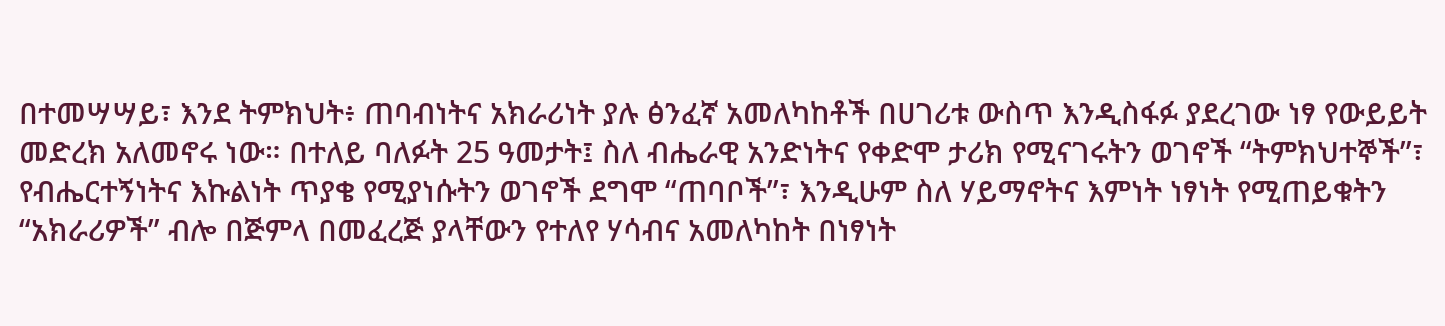በተመሣሣይ፣ እንደ ትምክህት፥ ጠባብነትና አክራሪነት ያሉ ፅንፈኛ አመለካከቶች በሀገሪቱ ውስጥ እንዲስፋፉ ያደረገው ነፃ የውይይት መድረክ አለመኖሩ ነው። በተለይ ባለፉት 25 ዓመታት፤ ስለ ብሔራዊ አንድነትና የቀድሞ ታሪክ የሚናገሩትን ወገኖች “ትምክህተኞች”፣ የብሔርተኝነትና እኩልነት ጥያቄ የሚያነሱትን ወገኖች ደግሞ “ጠባቦች”፣ እንዲሁም ስለ ሃይማኖትና እምነት ነፃነት የሚጠይቁትን “አክራሪዎች” ብሎ በጅምላ በመፈረጅ ያላቸውን የተለየ ሃሳብና አመለካከት በነፃነት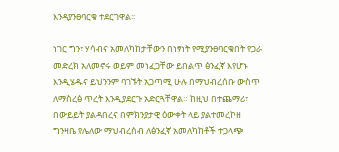እንዳያንፀባርቁ ተደርገዋል።

ነገር ግን፣ ሃሳብና አመለካከታቸውን በነፃነት የሚያንፀባርቁበት የጋራ መድረክ አለመኖሩ ወይም መነፈጋቸው ይበልጥ ፅንፈኛ እየሆኑ እንዲሄዱና ይህንንም ባገኙት አጋጣሚ ሁሉ በማህብረሰቡ ውስጥ ለማስረፅ ጥረት እንዲያደርጉ አድርጓቸዋል። ከዚህ በተጨማሪ፣ በውይይት ያልዳበረና በምክንያታዊ ዕውቀት ላይ ያልተመረኮዘ ግንዛቤ የሌለው ማህብረሰብ ለፅንፈኛ አመለካከቶች ተጋላጭ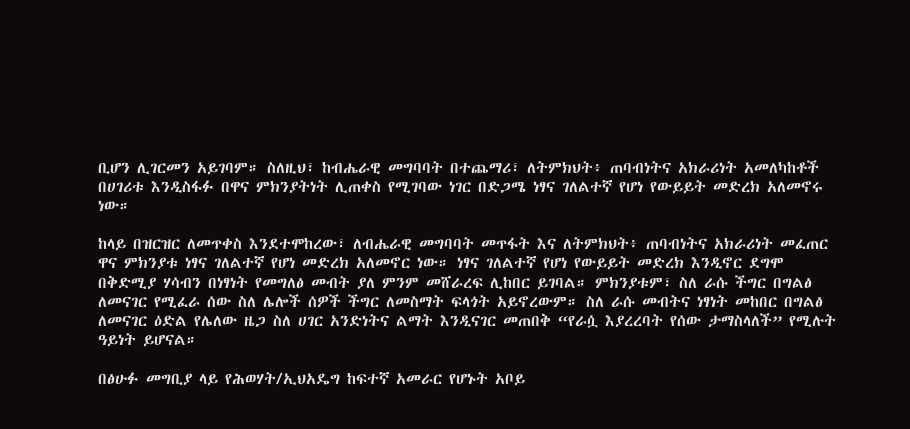ቢሆን ሊገርመን አይገባም። ስለዚህ፣ ከብሔራዊ መግባባት በተጨማሪ፣ ለትምክህት፥ ጠባብነትና አክራሪነት አመለካከቶች በሀገሪቱ እንዲስፋፉ በዋና ምክንያትነት ሊጠቀስ የሚገባው ነገር በድጋሜ ነፃና ገለልተኛ የሆነ የውይይት መድረክ አለመኖሩ ነው።

ከላይ በዝርዝር ለመጥቀስ እንደተሞከረው፣ ለብሔራዊ መግባባት መጥፋት እና ለትምክህት፥ ጠባብነትና አክራሪነት መፈጠር ዋና ምክንያቱ ነፃና ገለልተኛ የሆነ መድረክ አለመኖር ነው። ነፃና ገለልተኛ የሆነ የውይይት መድረክ እንዲኖር ደግሞ በቅድሚያ ሃሳብን በነፃነት የመግለፅ መብት ያለ ምንም መሸራረፍ ሊከበር ይገባል። ምክንያቱም፣ ስለ ራሱ ችግር በግልፅ ለመናገር የሚፈራ ሰው ስለ ሌሎች ሰዎች ችግር ለመስማት ፍላጎት አይኖረውም። ስለ ራሱ መብትና ነፃነት መከበር በግልፅ ለመናገር ዕድል የሌለው ዜጋ ስለ ሀገር አንድነትና ልማት እንዲናገር መጠበቅ “የራሷ እያረረባት የሰው ታማስላለች” የሚሉት ዓይነት ይሆናል።

በፅሁፉ መግቢያ ላይ የሕወሃት/ኢህአዴግ ከፍተኛ አመራር የሆኑት አቦይ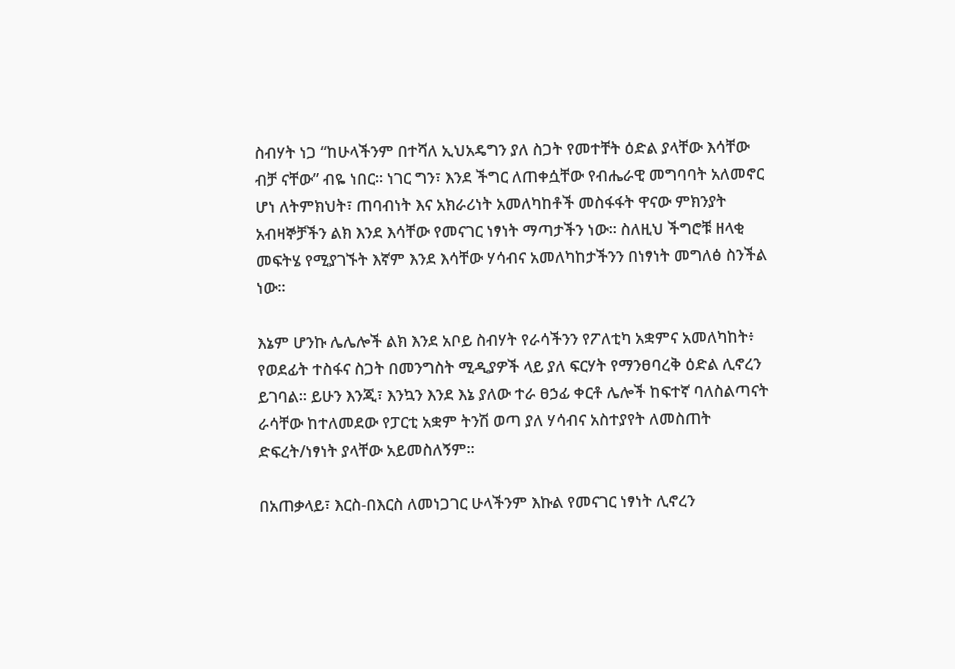ስብሃት ነጋ “ከሁላችንም በተሻለ ኢህአዴግን ያለ ስጋት የመተቸት ዕድል ያላቸው እሳቸው ብቻ ናቸው” ብዬ ነበር። ነገር ግን፣ እንደ ችግር ለጠቀሷቸው የብሔራዊ መግባባት አለመኖር ሆነ ለትምክህት፣ ጠባብነት እና አክራሪነት አመለካከቶች መስፋፋት ዋናው ምክንያት አብዛኞቻችን ልክ እንደ እሳቸው የመናገር ነፃነት ማጣታችን ነው። ስለዚህ ችግሮቹ ዘላቂ መፍትሄ የሚያገኙት እኛም እንደ እሳቸው ሃሳብና አመለካከታችንን በነፃነት መግለፅ ስንችል ነው።

እኔም ሆንኩ ሌሌሎች ልክ እንደ አቦይ ስብሃት የራሳችንን የፖለቲካ አቋምና አመለካከት፥ የወደፊት ተስፋና ስጋት በመንግስት ሚዲያዎች ላይ ያለ ፍርሃት የማንፀባረቅ ዕድል ሊኖረን ይገባል። ይሁን እንጂ፣ እንኳን እንደ እኔ ያለው ተራ ፀኃፊ ቀርቶ ሌሎች ከፍተኛ ባለስልጣናት ራሳቸው ከተለመደው የፓርቲ አቋም ትንሽ ወጣ ያለ ሃሳብና አስተያየት ለመስጠት ድፍረት/ነፃነት ያላቸው አይመስለኝም።

በአጠቃላይ፣ እርስ-በእርስ ለመነጋገር ሁላችንም እኩል የመናገር ነፃነት ሊኖረን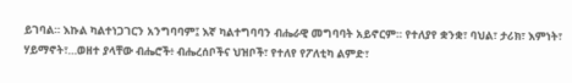ይገባል። እኩል ካልተነጋገርን አንግባባም፤ እኛ ካልተግባባን ብሔራዊ መግባባት አይኖርም። የተለያየ ቋንቋ፣ ባህል፣ ታሪክ፣ እምነት፣ ሃይማኖት፣…ወዘተ ያላቸው ብሔሮች፥ ብሔረሰቦችና ህዝቦች፣ የተለየ የፖለቲካ ልምድ፣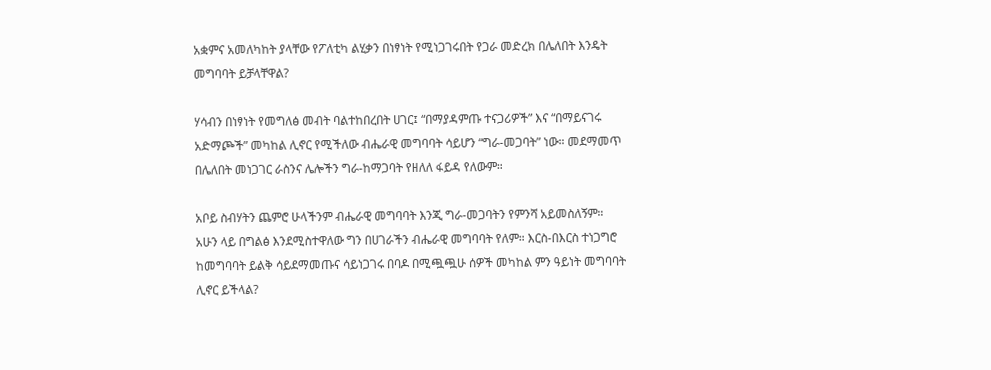አቋምና አመለካከት ያላቸው የፖለቲካ ልሂቃን በነፃነት የሚነጋገሩበት የጋራ መድረክ በሌለበት እንዴት መግባባት ይቻላቸዋል?

ሃሳብን በነፃነት የመግለፅ መብት ባልተከበረበት ሀገር፤ “በማያዳምጡ ተናጋሪዎች” እና “በማይናገሩ አድማጮች” መካከል ሊኖር የሚችለው ብሔራዊ መግባባት ሳይሆን “ግራ-መጋባት” ነው። መደማመጥ በሌለበት መነጋገር ራስንና ሌሎችን ግራ-ከማጋባት የዘለለ ፋይዳ የለውም።

አቦይ ስብሃትን ጨምሮ ሁላችንም ብሔራዊ መግባባት እንጂ ግራ-መጋባትን የምንሻ አይመስለኝም። አሁን ላይ በግልፅ እንደሚስተዋለው ግን በሀገራችን ብሔራዊ መግባባት የለም። እርስ-በእርስ ተነጋግሮ ከመግባባት ይልቅ ሳይደማመጡና ሳይነጋገሩ በባዶ በሚጯጯሁ ሰዎች መካከል ምን ዓይነት መግባባት ሊኖር ይችላል?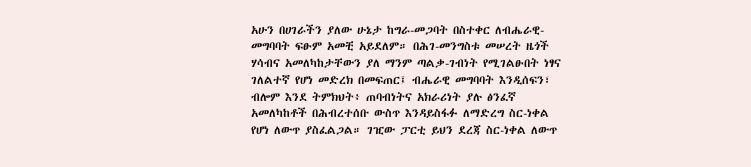አሁን በሀገራችን ያለው ሁኔታ ከግራ-መጋባት በስተቀር ለብሔራዊ-መግባባት ፍፁም አመቺ አይደለም። በሕገ-መንግስቱ መሠረት ዜጎች ሃሳብና አመለካከታቸውን ያለ ማንም ጣልቃ-ገብነት የሚገልፁበት ነፃና ገለልተኛ የሆነ መድረክ በመፍጠር፤ ብሔራዊ መግባባት እንዲሰፍን፣ ብሎም እንደ ትምክህት፥ ጠባብነትና አክራሪነት ያሉ ፅንፈኛ አመለካከቶች በሕብረተሰቡ ውስጥ እንዳይስፋፉ ለማድረግ ስር-ነቀል የሆነ ለውጥ ያስፈልጋል። ገዢው ፓርቲ ይህን ደረጃ ስር-ነቀል ለውጥ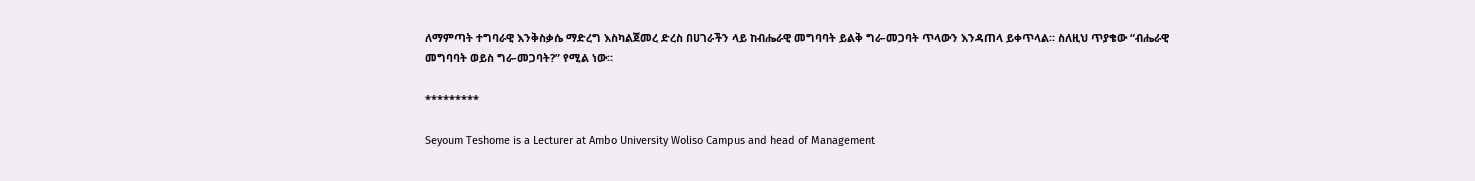ለማምጣት ተግባራዊ እንቅስቃሴ ማድረግ እስካልጀመረ ድረስ በሀገራችን ላይ ከብሔራዊ መግባባት ይልቅ ግራ-መጋባት ጥላውን እንዳጠላ ይቀጥላል። ስለዚህ ጥያቄው “ብሔራዊ መግባባት ወይስ ግራ-መጋባት?” የሚል ነው።

*********

Seyoum Teshome is a Lecturer at Ambo University Woliso Campus and head of Management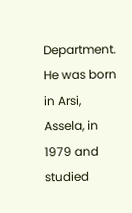Department. He was born in Arsi, Assela, in 1979 and studied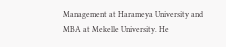Management at Harameya University and MBA at Mekelle University. He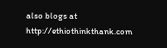also blogs at http://ethiothinkthank.com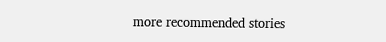more recommended stories